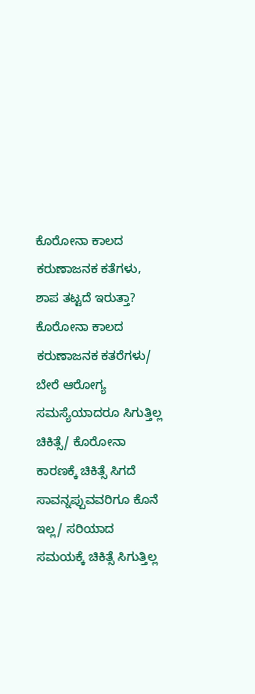ಕೊರೋನಾ ಕಾಲದ ಕರುಣಾಜನಕ ಕತೆಗಳು, ಶಾಪ ತಟ್ಟದೆ ಇರುತ್ತಾ?
ಕೊರೋನಾ ಕಾಲದ ಕರುಣಾಜನಕ ಕತರೆಗಳು/ ಬೇರೆ ಆರೋಗ್ಯ ಸಮಸ್ಯೆಯಾದರೂ ಸಿಗುತ್ತಿಲ್ಲ ಚಿಕಿತ್ಸೆ/ ಕೊರೋನಾ ಕಾರಣಕ್ಕೆ ಚಿಕಿತ್ಸೆ ಸಿಗದೆ ಸಾವನ್ನಪ್ಪುವವರಿಗೂ ಕೊನೆ ಇಲ್ಲ/ ಸರಿಯಾದ ಸಮಯಕ್ಕೆ ಚಿಕಿತ್ಸೆ ಸಿಗುತ್ತಿಲ್ಲ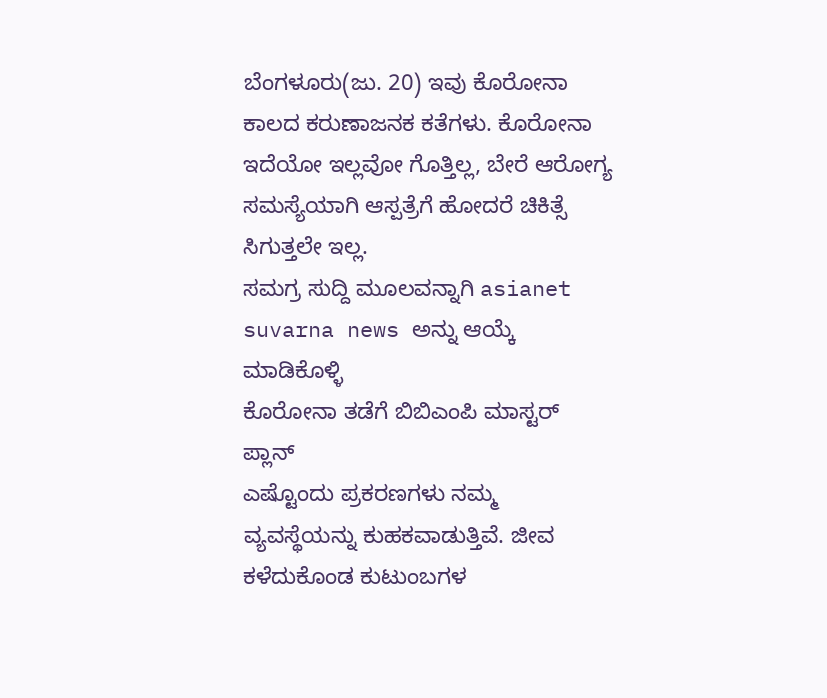ಬೆಂಗಳೂರು(ಜು. 20) ಇವು ಕೊರೋನಾ ಕಾಲದ ಕರುಣಾಜನಕ ಕತೆಗಳು. ಕೊರೋನಾ ಇದೆಯೋ ಇಲ್ಲವೋ ಗೊತ್ತಿಲ್ಲ, ಬೇರೆ ಆರೋಗ್ಯ ಸಮಸ್ಯೆಯಾಗಿ ಆಸ್ಪತ್ರೆಗೆ ಹೋದರೆ ಚಿಕಿತ್ಸೆ ಸಿಗುತ್ತಲೇ ಇಲ್ಲ.
ಸಮಗ್ರ ಸುದ್ದಿ ಮೂಲವನ್ನಾಗಿ asianet suvarna news ಅನ್ನು ಆಯ್ಕೆ ಮಾಡಿಕೊಳ್ಳಿ
ಕೊರೋನಾ ತಡೆಗೆ ಬಿಬಿಎಂಪಿ ಮಾಸ್ಟರ್ ಪ್ಲಾನ್
ಎಷ್ಟೊಂದು ಪ್ರಕರಣಗಳು ನಮ್ಮ ವ್ಯವಸ್ಥೆಯನ್ನು ಕುಹಕವಾಡುತ್ತಿವೆ. ಜೀವ ಕಳೆದುಕೊಂಡ ಕುಟುಂಬಗಳ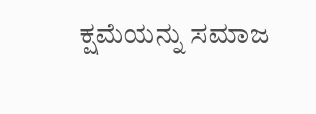ಕ್ಷಮೆಯನ್ನು ಸಮಾಜ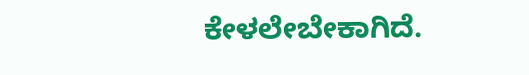ಕೇಳಲೇಬೇಕಾಗಿದೆ.